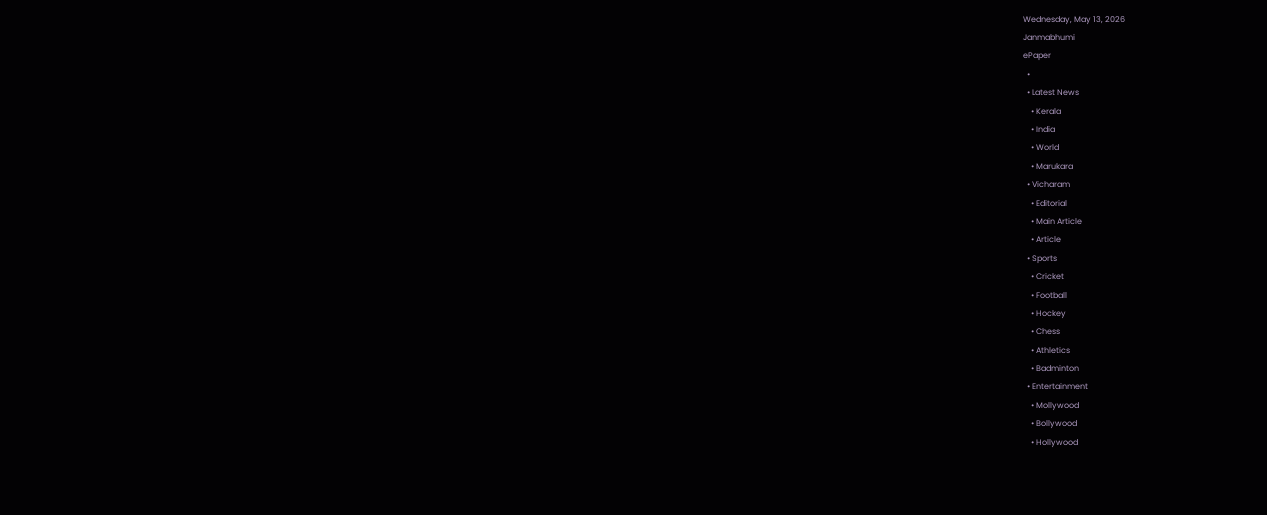Wednesday, May 13, 2026
Janmabhumi
ePaper
  •
  • Latest News
    • Kerala
    • India
    • World
    • Marukara
  • Vicharam
    • Editorial
    • Main Article
    • Article
  • Sports
    • Cricket
    • Football
    • Hockey
    • Chess
    • Athletics
    • Badminton
  • Entertainment
    • Mollywood
    • Bollywood
    • Hollywood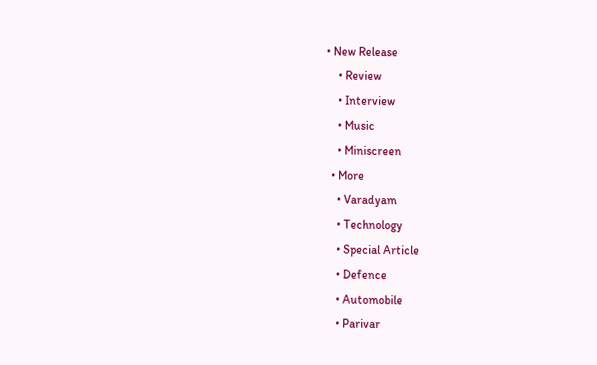• New Release
    • Review
    • Interview
    • Music
    • Miniscreen
  • More
    • Varadyam
    • Technology
    • Special Article
    • Defence
    • Automobile
    • Parivar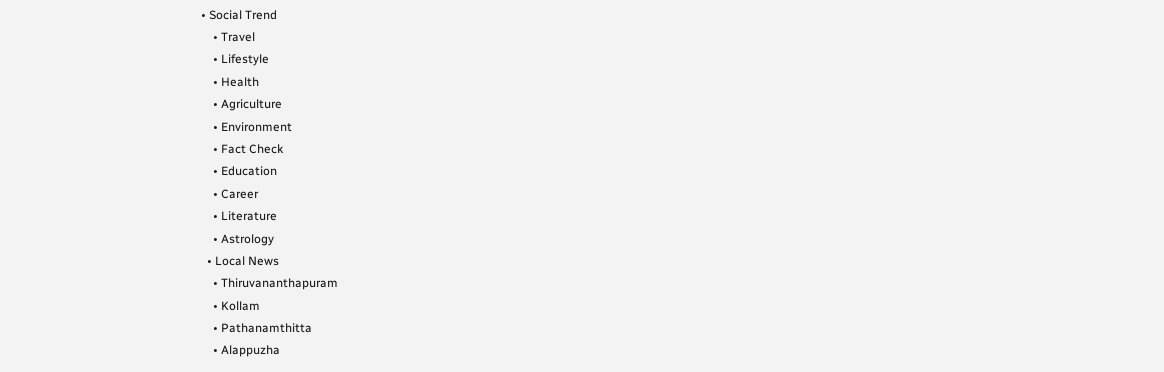• Social Trend
    • Travel
    • Lifestyle
    • Health
    • Agriculture
    • Environment
    • Fact Check
    • Education
    • Career
    • Literature
    • Astrology
  • Local News
    • Thiruvananthapuram
    • Kollam
    • Pathanamthitta
    • Alappuzha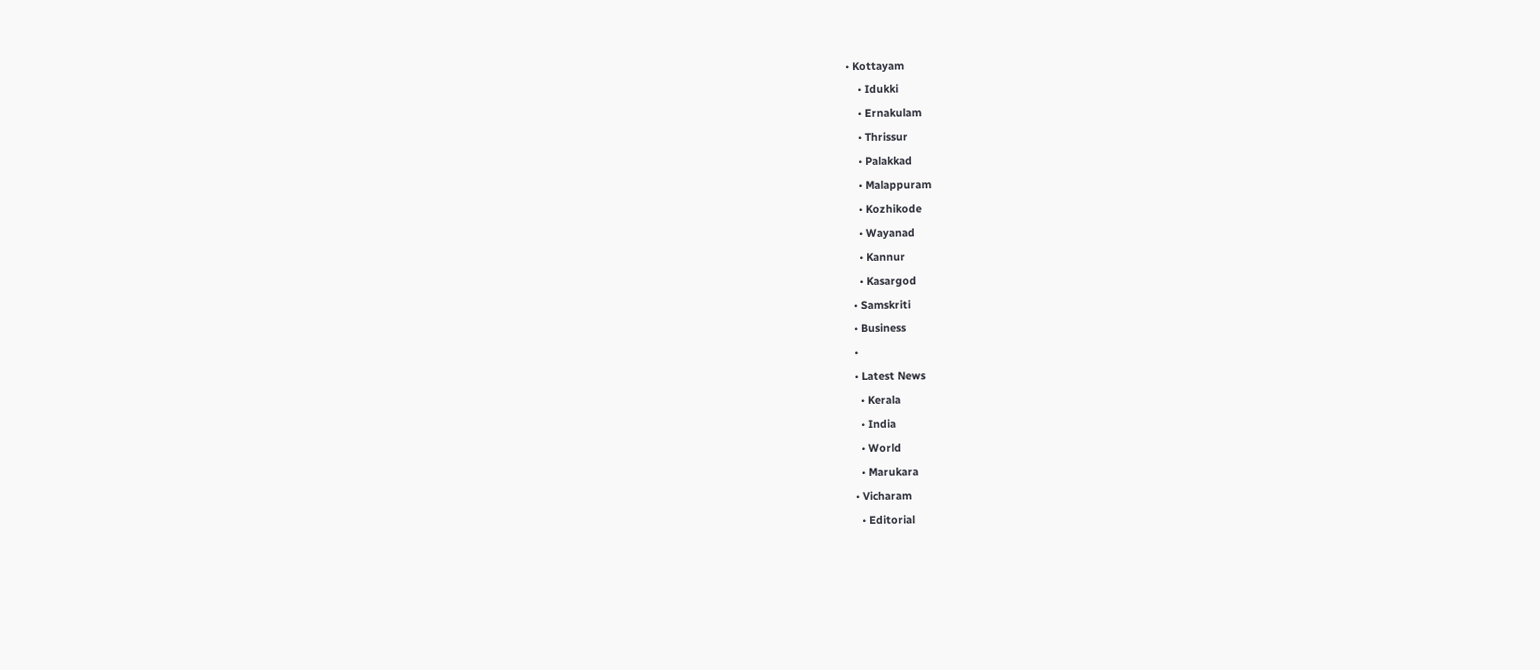• Kottayam
    • Idukki
    • Ernakulam
    • Thrissur
    • Palakkad
    • Malappuram
    • Kozhikode
    • Wayanad
    • Kannur
    • Kasargod
  • Samskriti
  • Business
  •
  • Latest News
    • Kerala
    • India
    • World
    • Marukara
  • Vicharam
    • Editorial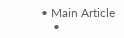• Main Article
    •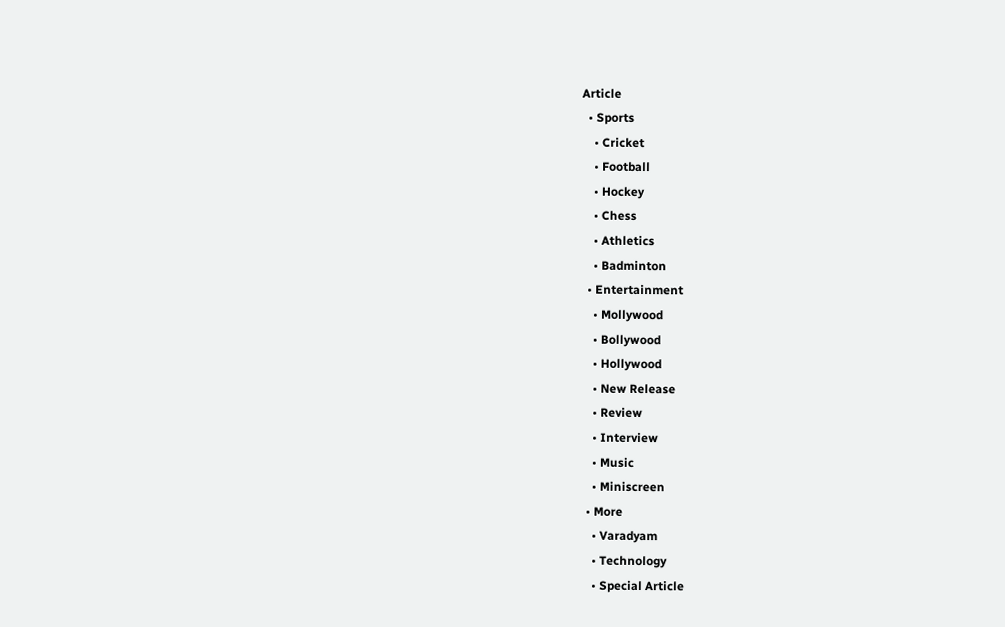Article
  • Sports
    • Cricket
    • Football
    • Hockey
    • Chess
    • Athletics
    • Badminton
  • Entertainment
    • Mollywood
    • Bollywood
    • Hollywood
    • New Release
    • Review
    • Interview
    • Music
    • Miniscreen
  • More
    • Varadyam
    • Technology
    • Special Article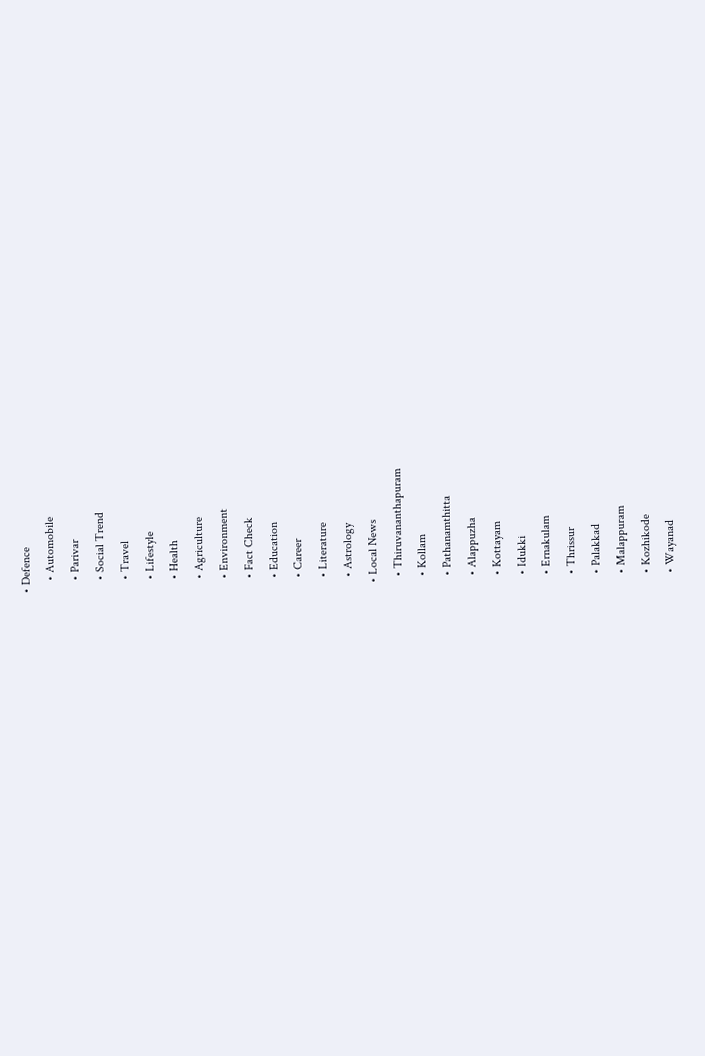• Defence
    • Automobile
    • Parivar
    • Social Trend
    • Travel
    • Lifestyle
    • Health
    • Agriculture
    • Environment
    • Fact Check
    • Education
    • Career
    • Literature
    • Astrology
  • Local News
    • Thiruvananthapuram
    • Kollam
    • Pathanamthitta
    • Alappuzha
    • Kottayam
    • Idukki
    • Ernakulam
    • Thrissur
    • Palakkad
    • Malappuram
    • Kozhikode
    • Wayanad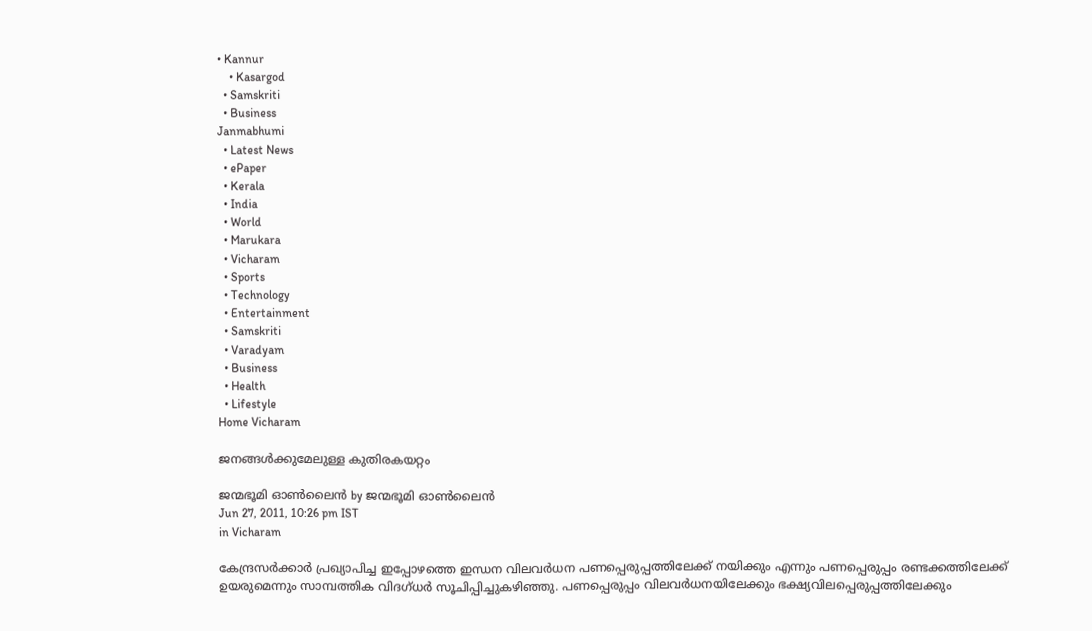• Kannur
    • Kasargod
  • Samskriti
  • Business
Janmabhumi
  • Latest News
  • ePaper
  • Kerala
  • India
  • World
  • Marukara
  • Vicharam
  • Sports
  • Technology
  • Entertainment
  • Samskriti
  • Varadyam
  • Business
  • Health
  • Lifestyle
Home Vicharam

ജനങ്ങള്‍ക്കുമേലുള്ള കുതിരകയറ്റം

ജന്മഭൂമി ഓണ്‍ലൈന്‍ by ജന്മഭൂമി ഓണ്‍ലൈന്‍
Jun 27, 2011, 10:26 pm IST
in Vicharam

കേന്ദ്രസര്‍ക്കാര്‍ പ്രഖ്യാപിച്ച ഇപ്പോഴത്തെ ഇന്ധന വിലവര്‍ധന പണപ്പെരുപ്പത്തിലേക്ക്‌ നയിക്കും എന്നും പണപ്പെരുപ്പം രണ്ടക്കത്തിലേക്ക്‌ ഉയരുമെന്നും സാമ്പത്തിക വിദഗ്ധര്‍ സൂചിപ്പിച്ചുകഴിഞ്ഞു. പണപ്പെരുപ്പം വിലവര്‍ധനയിലേക്കും ഭക്ഷ്യവിലപ്പെരുപ്പത്തിലേക്കും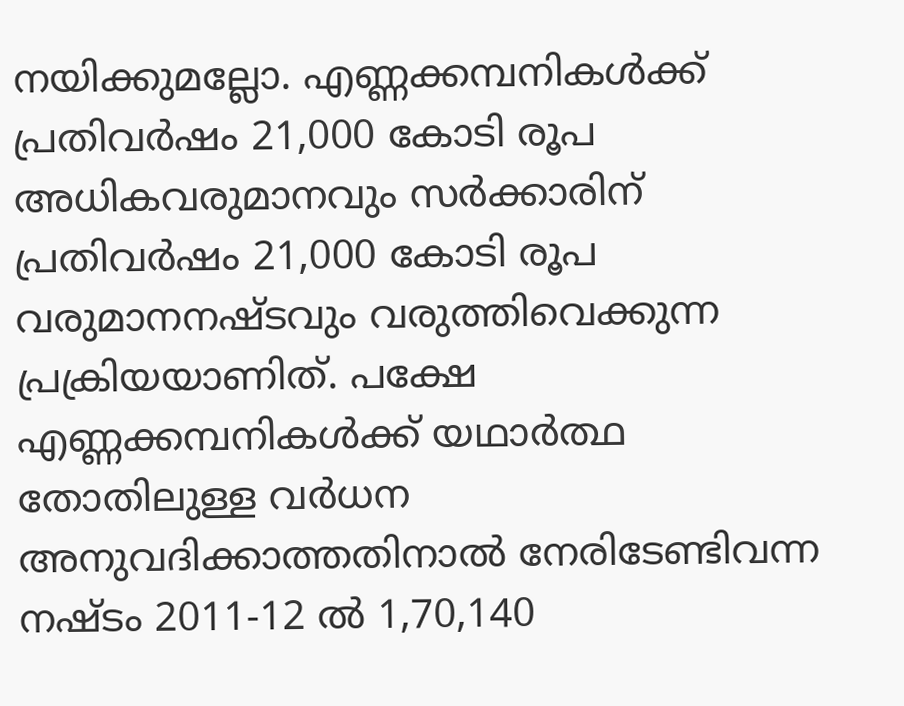നയിക്കുമല്ലോ. എണ്ണക്കമ്പനികള്‍ക്ക്‌ പ്രതിവര്‍ഷം 21,000 കോടി രൂപ അധികവരുമാനവും സര്‍ക്കാരിന്‌ പ്രതിവര്‍ഷം 21,000 കോടി രൂപ വരുമാനനഷ്ടവും വരുത്തിവെക്കുന്ന പ്രക്രിയയാണിത്‌. പക്ഷേ എണ്ണക്കമ്പനികള്‍ക്ക്‌ യഥാര്‍ത്ഥ തോതിലുള്ള വര്‍ധന അനുവദിക്കാത്തതിനാല്‍ നേരിടേണ്ടിവന്ന നഷ്ടം 2011-12 ല്‍ 1,70,140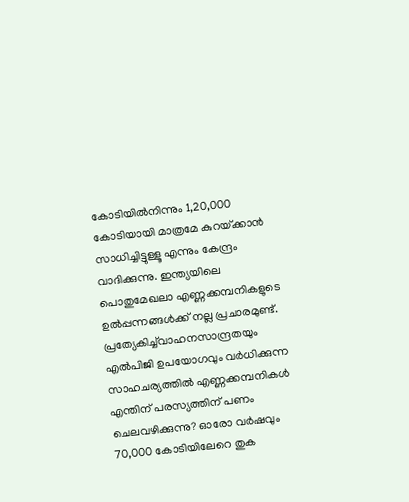കോടിയില്‍നിന്നും 1,20,000 കോടിയായി മാത്രമേ കുറയ്‌ക്കാന്‍ സാധിച്ചിട്ടുള്ളൂ എന്നും കേന്ദ്രം വാദിക്കുന്നു. ഇന്ത്യയിലെ പൊതുമേഖലാ എണ്ണക്കമ്പനികളുടെ ഉല്‍പ്പന്നങ്ങള്‍ക്ക്‌ നല്ല പ്രചാരമുണ്ട്‌. പ്രത്യേകിച്ച്‌വാഹനസാന്ദ്രതയും എല്‍പിജി ഉപയോഗവും വര്‍ധിക്കുന്ന സാഹചര്യത്തില്‍ എണ്ണക്കമ്പനികള്‍ എന്തിന്‌ പരസ്യത്തിന്‌ പണം ചെലവഴിക്കുന്നു? ഓരോ വര്‍ഷവും 70,000 കോടിയിലേറെ തുക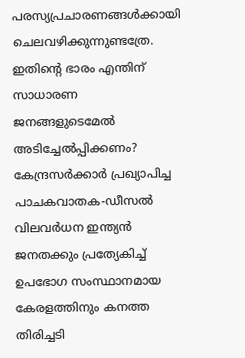പരസ്യപ്രചാരണങ്ങള്‍ക്കായി ചെലവഴിക്കുന്നുണ്ടത്രേ. ഇതിന്റെ ഭാരം എന്തിന്‌ സാധാരണ ജനങ്ങളുടെമേല്‍ അടിച്ചേല്‍പ്പിക്കണം? കേന്ദ്രസര്‍ക്കാര്‍ പ്രഖ്യാപിച്ച പാചകവാതക-ഡീസല്‍ വിലവര്‍ധന ഇന്ത്യന്‍ ജനതക്കും പ്രത്യേകിച്ച്‌ ഉപഭോഗ സംസ്ഥാനമായ കേരളത്തിനും കനത്ത തിരിച്ചടി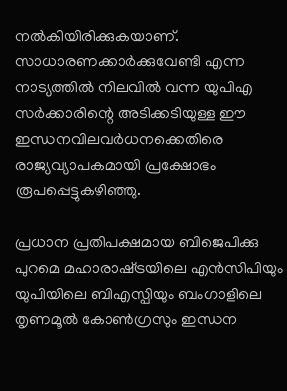നല്‍കിയിരിക്കുകയാണ്‌. സാധാരണക്കാര്‍ക്കുവേണ്ടി എന്ന നാട്യത്തില്‍ നിലവില്‍ വന്ന യുപിഎ സര്‍ക്കാരിന്റെ അടിക്കടിയുള്ള ഈ ഇന്ധനവിലവര്‍ധനക്കെതിരെ രാജ്യവ്യാപകമായി പ്രക്ഷോഭം രൂപപ്പെട്ടുകഴിഞ്ഞു.

പ്രധാന പ്രതിപക്ഷമായ ബിജെപിക്കു പുറമെ മഹാരാഷ്‌ട്രയിലെ എന്‍സിപിയും യുപിയിലെ ബിഎസ്പിയും ബംഗാളിലെ തൃണമൂല്‍ കോണ്‍ഗ്രസും ഇന്ധന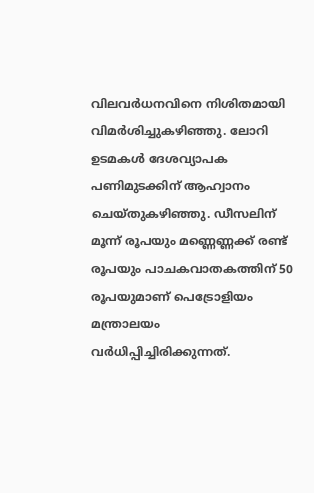വിലവര്‍ധനവിനെ നിശിതമായി വിമര്‍ശിച്ചുകഴിഞ്ഞു. ലോറി ഉടമകള്‍ ദേശവ്യാപക പണിമുടക്കിന്‌ ആഹ്വാനം ചെയ്തുകഴിഞ്ഞു. ഡീസലിന്‌ മൂന്ന്‌ രൂപയും മണ്ണെണ്ണക്ക്‌ രണ്ട്‌ രൂപയും പാചകവാതകത്തിന്‌ 50 രൂപയുമാണ്‌ പെട്രോളിയം മന്ത്രാലയം വര്‍ധിപ്പിച്ചിരിക്കുന്നത്‌.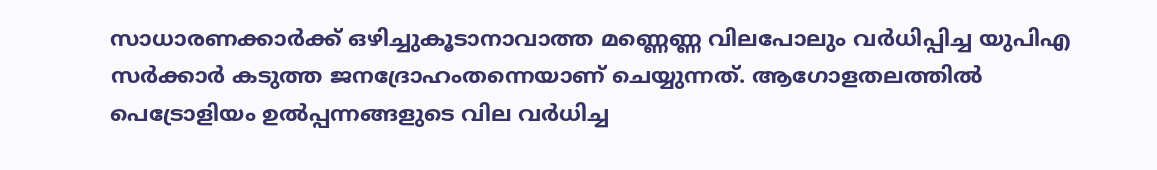സാധാരണക്കാര്‍ക്ക്‌ ഒഴിച്ചുകൂടാനാവാത്ത മണ്ണെണ്ണ വിലപോലും വര്‍ധിപ്പിച്ച യുപിഎ സര്‍ക്കാര്‍ കടുത്ത ജനദ്രോഹംതന്നെയാണ്‌ ചെയ്യുന്നത്‌. ആഗോളതലത്തില്‍ പെട്രോളിയം ഉല്‍പ്പന്നങ്ങളുടെ വില വര്‍ധിച്ച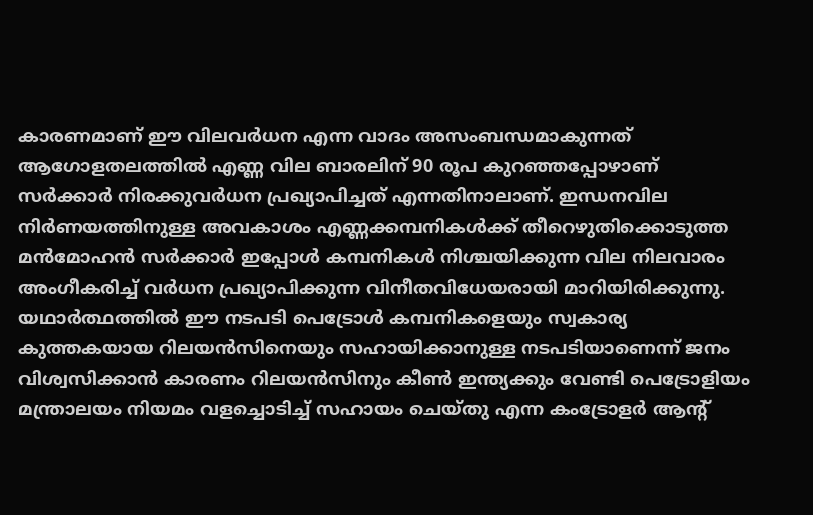കാരണമാണ്‌ ഈ വിലവര്‍ധന എന്ന വാദം അസംബന്ധമാകുന്നത്‌ ആഗോളതലത്തില്‍ എണ്ണ വില ബാരലിന്‌ 90 രൂപ കുറഞ്ഞപ്പോഴാണ്‌ സര്‍ക്കാര്‍ നിരക്കുവര്‍ധന പ്രഖ്യാപിച്ചത്‌ എന്നതിനാലാണ്‌. ഇന്ധനവില നിര്‍ണയത്തിനുള്ള അവകാശം എണ്ണക്കമ്പനികള്‍ക്ക്‌ തീറെഴുതിക്കൊടുത്ത മന്‍മോഹന്‍ സര്‍ക്കാര്‍ ഇപ്പോള്‍ കമ്പനികള്‍ നിശ്ചയിക്കുന്ന വില നിലവാരം അംഗീകരിച്ച്‌ വര്‍ധന പ്രഖ്യാപിക്കുന്ന വിനീതവിധേയരായി മാറിയിരിക്കുന്നു. യഥാര്‍ത്ഥത്തില്‍ ഈ നടപടി പെട്രോള്‍ കമ്പനികളെയും സ്വകാര്യ കുത്തകയായ റിലയന്‍സിനെയും സഹായിക്കാനുള്ള നടപടിയാണെന്ന്‌ ജനം വിശ്വസിക്കാന്‍ കാരണം റിലയന്‍സിനും കീണ്‍ ഇന്ത്യക്കും വേണ്ടി പെട്രോളിയം മന്ത്രാലയം നിയമം വളച്ചൊടിച്ച്‌ സഹായം ചെയ്തു എന്ന കംട്രോളര്‍ ആന്റ്‌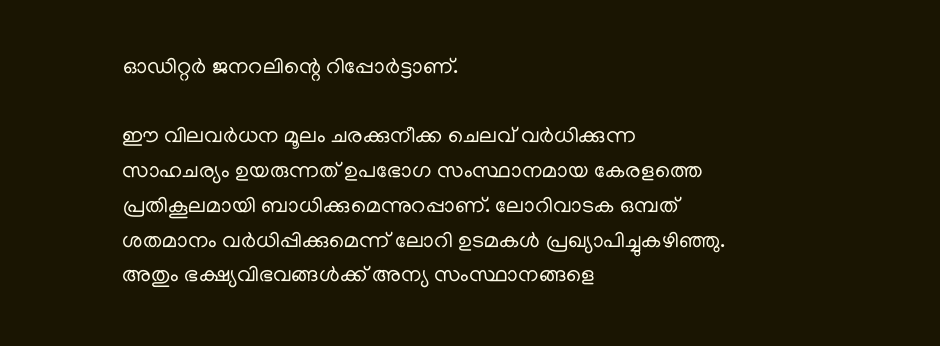ഓഡിറ്റര്‍ ജനറലിന്റെ റിപ്പോര്‍ട്ടാണ്‌.

ഈ വിലവര്‍ധന മൂലം ചരക്കുനീക്ക ചെലവ്‌ വര്‍ധിക്കുന്ന സാഹചര്യം ഉയരുന്നത്‌ ഉപഭോഗ സംസ്ഥാനമായ കേരളത്തെ പ്രതികൂലമായി ബാധിക്കുമെന്നുറപ്പാണ്‌. ലോറിവാടക ഒമ്പത്‌ ശതമാനം വര്‍ധിപ്പിക്കുമെന്ന്‌ ലോറി ഉടമകള്‍ പ്രഖ്യാപിച്ചുകഴിഞ്ഞു. അതും ഭക്ഷ്യവിഭവങ്ങള്‍ക്ക്‌ അന്യ സംസ്ഥാനങ്ങളെ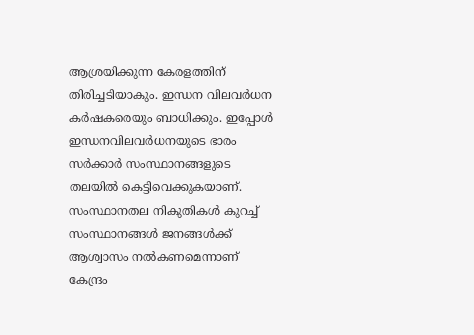ആശ്രയിക്കുന്ന കേരളത്തിന്‌ തിരിച്ചടിയാകും. ഇന്ധന വിലവര്‍ധന കര്‍ഷകരെയും ബാധിക്കും. ഇപ്പോള്‍ ഇന്ധനവിലവര്‍ധനയുടെ ഭാരം സര്‍ക്കാര്‍ സംസ്ഥാനങ്ങളുടെ തലയില്‍ കെട്ടിവെക്കുകയാണ്‌. സംസ്ഥാനതല നികുതികള്‍ കുറച്ച്‌ സംസ്ഥാനങ്ങള്‍ ജനങ്ങള്‍ക്ക്‌ ആശ്വാസം നല്‍കണമെന്നാണ്‌ കേന്ദ്രം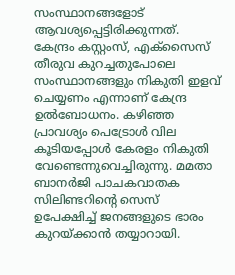സംസ്ഥാനങ്ങളോട്‌ ആവശ്യപ്പെട്ടിരിക്കുന്നത്‌. കേന്ദ്രം കസ്റ്റംസ്‌, എക്സൈസ്‌ തീരുവ കുറച്ചതുപോലെ സംസ്ഥാനങ്ങളും നികുതി ഇളവ്‌ ചെയ്യണം എന്നാണ്‌ കേന്ദ്ര ഉല്‍ബോധനം. കഴിഞ്ഞ പ്രാവശ്യം പെട്രോള്‍ വില കൂടിയപ്പോള്‍ കേരളം നികുതി വേണ്ടെന്നുവെച്ചിരുന്നു. മമതാ ബാനര്‍ജി പാചകവാതക സിലിണ്ടറിന്റെ സെസ്‌ ഉപേക്ഷിച്ച്‌ ജനങ്ങളുടെ ഭാരം കുറയ്‌ക്കാന്‍ തയ്യാറായി.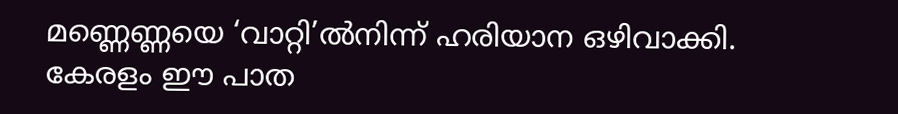മണ്ണെണ്ണയെ ‘വാറ്റി’ല്‍നിന്ന്‌ ഹരിയാന ഒഴിവാക്കി. കേരളം ഈ പാത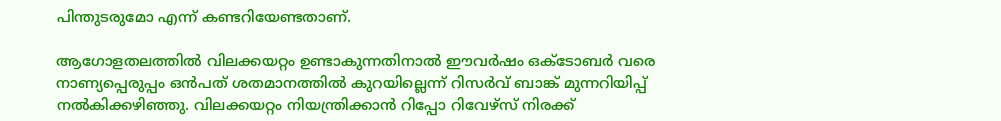പിന്തുടരുമോ എന്ന്‌ കണ്ടറിയേണ്ടതാണ്‌.

ആഗോളതലത്തില്‍ വിലക്കയറ്റം ഉണ്ടാകുന്നതിനാല്‍ ഈവര്‍ഷം ഒക്ടോബര്‍ വരെ നാണ്യപ്പെരുപ്പം ഒന്‍പത്‌ ശതമാനത്തില്‍ കുറയില്ലെന്ന്‌ റിസര്‍വ്‌ ബാങ്ക്‌ മുന്നറിയിപ്പ്‌ നല്‍കിക്കഴിഞ്ഞു. വിലക്കയറ്റം നിയന്ത്രിക്കാന്‍ റിപ്പോ റിവേഴ്സ്‌ നിരക്ക്‌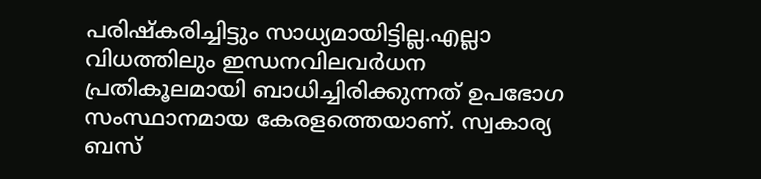പരിഷ്കരിച്ചിട്ടും സാധ്യമായിട്ടില്ല.എല്ലാ വിധത്തിലും ഇന്ധനവിലവര്‍ധന പ്രതികൂലമായി ബാധിച്ചിരിക്കുന്നത്‌ ഉപഭോഗ സംസ്ഥാനമായ കേരളത്തെയാണ്‌. സ്വകാര്യ ബസ്‌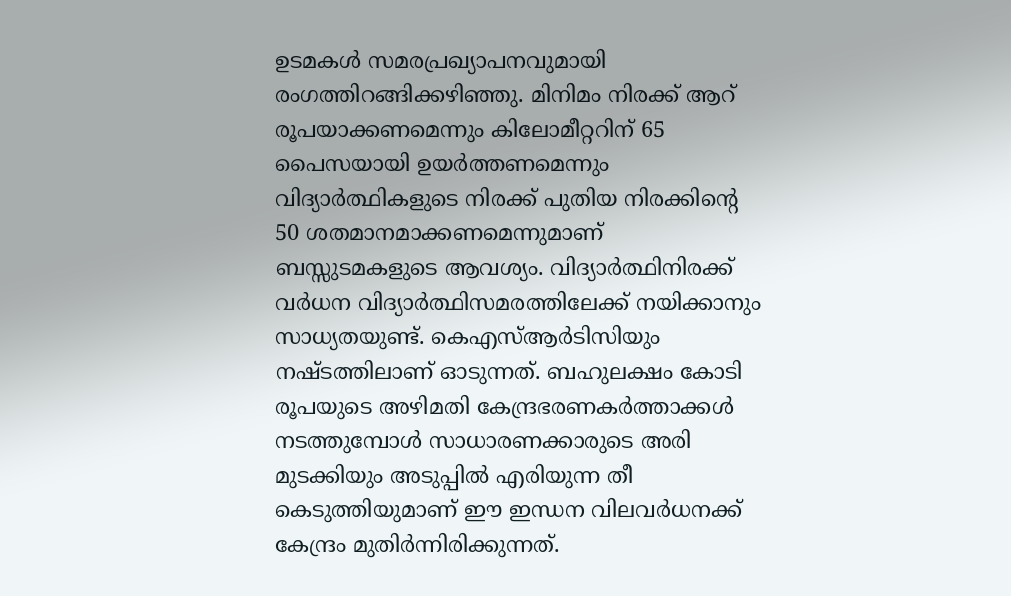ഉടമകള്‍ സമരപ്രഖ്യാപനവുമായി രംഗത്തിറങ്ങിക്കഴിഞ്ഞു. മിനിമം നിരക്ക്‌ ആറ്‌ രൂപയാക്കണമെന്നും കിലോമീറ്ററിന്‌ 65 പൈസയായി ഉയര്‍ത്തണമെന്നും വിദ്യാര്‍ത്ഥികളുടെ നിരക്ക്‌ പുതിയ നിരക്കിന്റെ 50 ശതമാനമാക്കണമെന്നുമാണ്‌ ബസ്സുടമകളുടെ ആവശ്യം. വിദ്യാര്‍ത്ഥിനിരക്ക്‌ വര്‍ധന വിദ്യാര്‍ത്ഥിസമരത്തിലേക്ക്‌ നയിക്കാനും സാധ്യതയുണ്ട്‌. കെഎസ്‌ആര്‍ടിസിയും നഷ്ടത്തിലാണ്‌ ഓടുന്നത്‌. ബഹുലക്ഷം കോടി രൂപയുടെ അഴിമതി കേന്ദ്രഭരണകര്‍ത്താക്കള്‍ നടത്തുമ്പോള്‍ സാധാരണക്കാരുടെ അരി മുടക്കിയും അടുപ്പില്‍ എരിയുന്ന തീ കെടുത്തിയുമാണ്‌ ഈ ഇന്ധന വിലവര്‍ധനക്ക്‌ കേന്ദ്രം മുതിര്‍ന്നിരിക്കുന്നത്‌.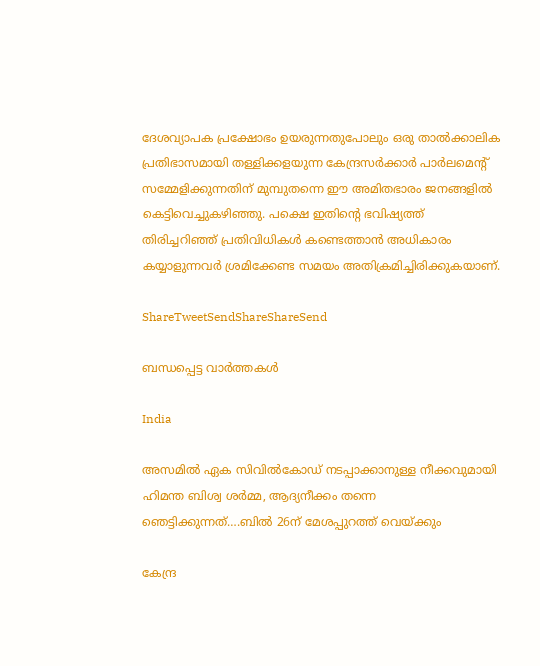ദേശവ്യാപക പ്രക്ഷോഭം ഉയരുന്നതുപോലും ഒരു താല്‍ക്കാലിക പ്രതിഭാസമായി തള്ളിക്കളയുന്ന കേന്ദ്രസര്‍ക്കാര്‍ പാര്‍ലമെന്റ്‌ സമ്മേളിക്കുന്നതിന്‌ മുമ്പുതന്നെ ഈ അമിതഭാരം ജനങ്ങളില്‍ കെട്ടിവെച്ചുകഴിഞ്ഞു. പക്ഷെ ഇതിന്റെ ഭവിഷ്യത്ത്‌ തിരിച്ചറിഞ്ഞ്‌ പ്രതിവിധികള്‍ കണ്ടെത്താന്‍ അധികാരം കയ്യാളുന്നവര്‍ ശ്രമിക്കേണ്ട സമയം അതിക്രമിച്ചിരിക്കുകയാണ്‌.

ShareTweetSendShareShareSend

ബന്ധപ്പെട്ട വാര്‍ത്തകള്‍

India

അസമില്‍ ഏക സിവില്‍കോഡ് നടപ്പാക്കാനുള്ള നീക്കവുമായി ഹിമന്ത ബിശ്വ ശര്‍മ്മ, ആദ്യനീക്കം തന്നെ ഞെട്ടിക്കുന്നത്….ബില്‍ 26ന് മേശപ്പുറത്ത് വെയ്‌ക്കും

കേന്ദ്ര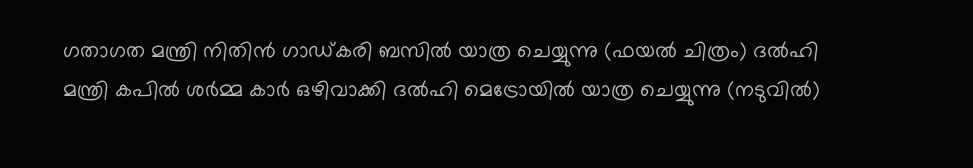ഗതാഗത മന്ത്രി നിതിന്‍ ഗാഡ്കരി ബസില്‍ യാത്ര ചെയ്യുന്നു (ഫയല്‍ ചിത്രം) ദല്‍ഹി മന്ത്രി കപില്‍ ശര്‍മ്മ കാര്‍ ഒഴിവാക്കി ദല്‍ഹി മെട്രോയില്‍ യാത്ര ചെയ്യുന്നു (നടുവില്‍)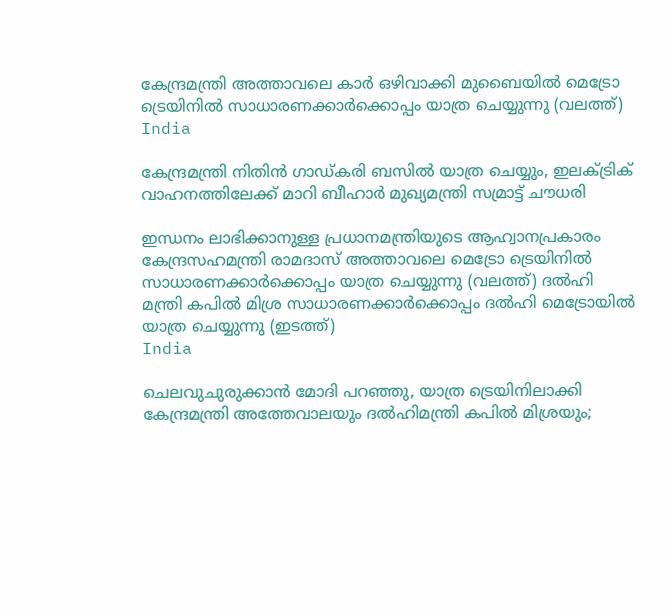കേന്ദ്രമന്ത്രി അത്താവലെ കാര്‍ ഒഴിവാക്കി മുബൈയില്‍ മെട്രോ ട്രെയിനില്‍ സാധാരണക്കാര്‍ക്കൊപ്പം യാത്ര ചെയ്യുന്നു (വലത്ത്)
India

കേന്ദ്രമന്ത്രി നിതിന്‍ ഗാഡ്കരി ബസില്‍ യാത്ര ചെയ്യും, ഇലക്ട്രിക് വാഹനത്തിലേക്ക് മാറി ബീഹാര്‍ മുഖ്യമന്ത്രി സമ്രാട്ട് ചൗധരി

ഇന്ധനം ലാഭിക്കാനുള്ള പ്രധാനമന്ത്രിയുടെ ആഹ്വാനപ്രകാരം കേന്ദ്രസഹമന്ത്രി രാമദാസ് അത്താവലെ മെട്രോ ട്രെയിനില്‍ സാധാരണക്കാര്‍ക്കൊപ്പം യാത്ര ചെയ്യുന്നു (വലത്ത്) ദല്‍ഹി മന്ത്രി കപില്‍ മിശ്ര സാധാരണക്കാര്‍ക്കൊപ്പം ദല്‍ഹി മെട്രോയില്‍ യാത്ര ചെയ്യുന്നു (ഇടത്ത്)
India

ചെലവുചുരുക്കാന്‍ മോദി പറഞ്ഞു, യാത്ര ട്രെയിനിലാക്കി കേന്ദ്രമന്ത്രി അത്തേവാലയും ദല്‍ഹിമന്ത്രി കപില്‍ മിശ്രയും;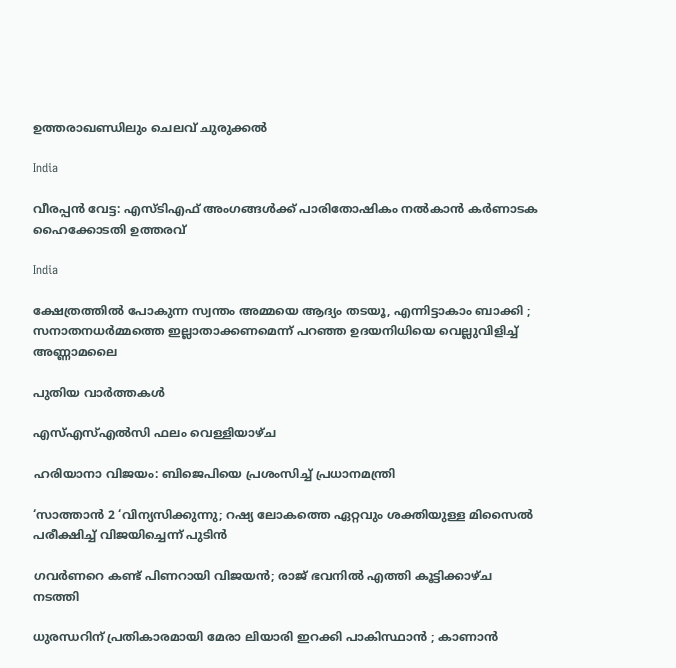ഉത്തരാഖണ്ഡിലും ചെലവ് ചുരുക്കല്‍

India

വീരപ്പൻ വേട്ട: എസ്ടിഎഫ് അംഗങ്ങൾക്ക് പാരിതോഷികം നൽകാൻ കർണാടക ഹൈക്കോടതി ഉത്തരവ്

India

ക്ഷേത്രത്തിൽ പോകുന്ന സ്വന്തം അമ്മയെ ആദ്യം തടയൂ, എന്നിട്ടാകാം ബാക്കി ; സനാതനധർമ്മത്തെ ഇല്ലാതാക്കണമെന്ന് പറഞ്ഞ ഉദയനിധിയെ വെല്ലുവിളിച്ച് അണ്ണാമലൈ

പുതിയ വാര്‍ത്തകള്‍

എസ്എസ്എൽസി ഫലം വെള്ളിയാഴ്ച

ഹരിയാനാ വിജയം: ബിജെപിയെ പ്രശംസിച്ച് പ്രധാനമന്ത്രി

‘സാത്താൻ 2 ‘വിന്യസിക്കുന്നു; റഷ്യ ലോകത്തെ ഏറ്റവും ശക്തിയുള്ള മിസൈൽ പരീക്ഷിച്ച് വിജയിച്ചെന്ന് പുടിൻ

ഗവര്‍ണറെ കണ്ട് പിണറായി വിജയൻ; രാജ് ഭവനില്‍ എത്തി കൂട്ടിക്കാഴ്ച നടത്തി

ധുരന്ധറിന് പ്രതികാരമായി മേരാ ലിയാരി ഇറക്കി പാകിസ്ഥാൻ ; കാണാൻ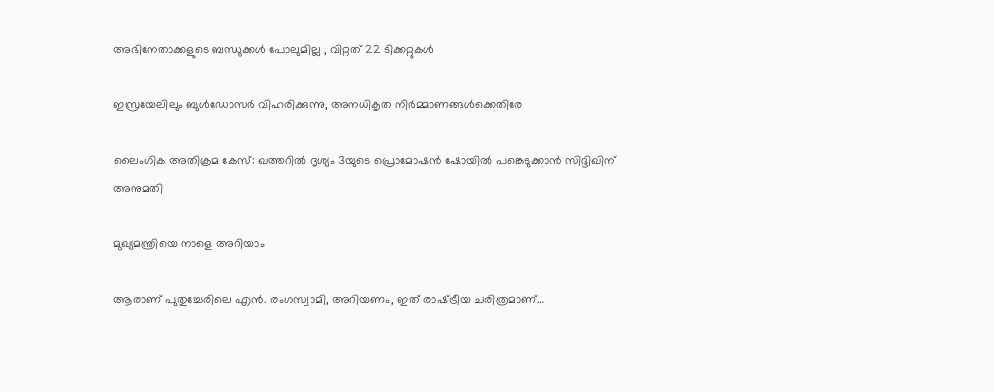അഭിനേതാക്കളുടെ ബന്ധുക്കൾ പോലുമില്ല , വിറ്റത് 22 ടിക്കറ്റുകൾ

ഇസ്രയേലിലും ബുൾഡോസർ വിഹരിക്കുന്നു, അനധികൃത നിർമ്മാണങ്ങൾക്കെതിരേ

ലൈംഗിക അതിക്രമ കേസ്: ഖത്തറില്‍ ദൃശ്യം 3യുടെ പ്രൊമോഷൻ ഷോയില്‍ പങ്കെടുക്കാൻ സിദ്ദിഖിന് അനുമതി

മുഖ്യമന്ത്രിയെ നാളെ അറിയാം

ആരാണ് പുതുച്ചേരിലെ എൻ. രംഗസ്വാമി, അറിയണം, ഇത് രാഷ്‌ട്രീയ ചരിത്രമാണ്…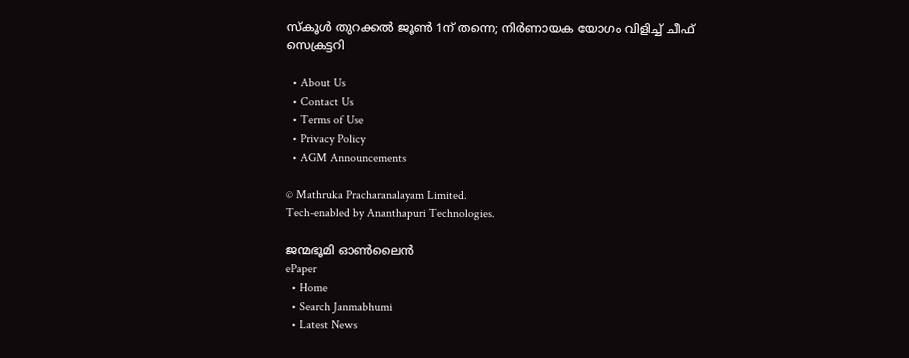സ്കൂൾ തുറക്കൽ ജൂൺ 1ന് തന്നെ; നിർണായക യോഗം വിളിച്ച് ചീഫ് സെക്രട്ടറി

  • About Us
  • Contact Us
  • Terms of Use
  • Privacy Policy
  • AGM Announcements

© Mathruka Pracharanalayam Limited.
Tech-enabled by Ananthapuri Technologies.

ജന്മഭൂമി ഓണ്‍ലൈന്‍
ePaper
  • Home
  • Search Janmabhumi
  • Latest News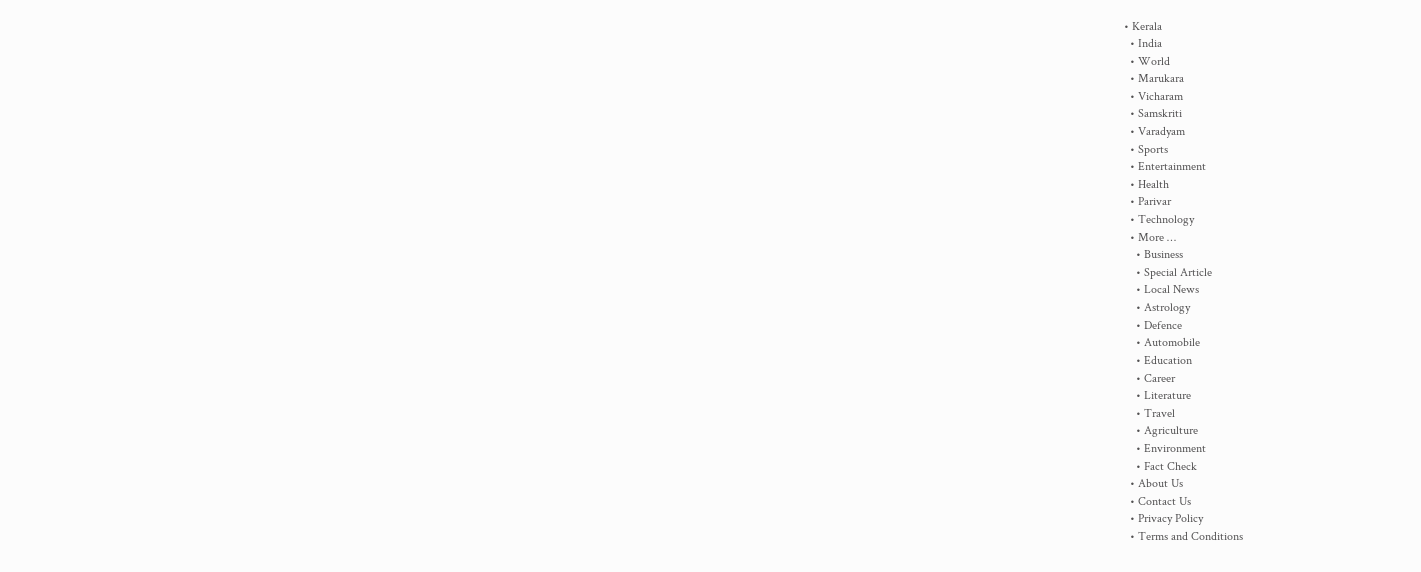• Kerala
  • India
  • World
  • Marukara
  • Vicharam
  • Samskriti
  • Varadyam
  • Sports
  • Entertainment
  • Health
  • Parivar
  • Technology
  • More …
    • Business
    • Special Article
    • Local News
    • Astrology
    • Defence
    • Automobile
    • Education
    • Career
    • Literature
    • Travel
    • Agriculture
    • Environment
    • Fact Check
  • About Us
  • Contact Us
  • Privacy Policy
  • Terms and Conditions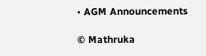• AGM Announcements

© Mathruka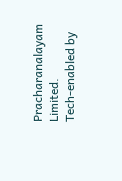Pracharanalayam Limited.
Tech-enabled by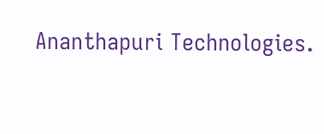Ananthapuri Technologies.